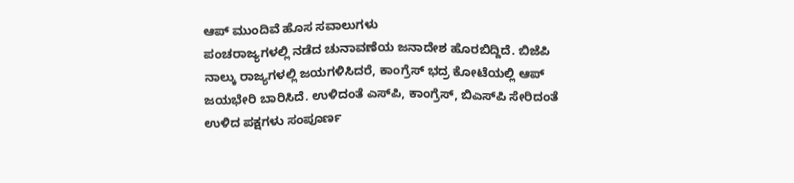ಆಪ್ ಮುಂದಿವೆ ಹೊಸ ಸವಾಲುಗಳು
ಪಂಚರಾಜ್ಯಗಳಲ್ಲಿ ನಡೆದ ಚುನಾವಣೆಯ ಜನಾದೇಶ ಹೊರಬಿದ್ದಿದೆ. ಬಿಜೆಪಿ ನಾಲ್ಕು ರಾಜ್ಯಗಳಲ್ಲಿ ಜಯಗಳಿಸಿದರೆ, ಕಾಂಗ್ರೆಸ್ ಭದ್ರ ಕೋಟೆಯಲ್ಲಿ ಆಪ್ ಜಯಭೇರಿ ಬಾರಿಸಿದೆ. ಉಳಿದಂತೆ ಎಸ್‌ಪಿ, ಕಾಂಗ್ರೆಸ್, ಬಿಎಸ್‌ಪಿ ಸೇರಿದಂತೆ ಉಳಿದ ಪಕ್ಷಗಳು ಸಂಪೂರ್ಣ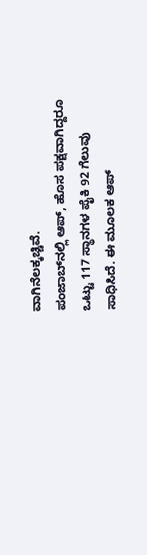ವಾಗಿನೆಲಕ್ಕಚ್ಚಿವೆ.
ಪಂಜಾಬ್‌ನಲ್ಲಿ ಆಪ್, ಹೊಸ ಪಕ್ಷವಾಗಿದ್ದರೂ ಒಟ್ಟು 117 ಸ್ಥಾನಗಳ ಪೈಕಿ 92 ಗೆಲುವು ಸಾಧಿಸಿದೆ. ಈ ಮೂಲಕ ಆಪ್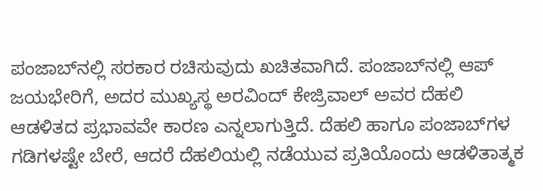ಪಂಜಾಬ್‌ನಲ್ಲಿ ಸರಕಾರ ರಚಿಸುವುದು ಖಚಿತವಾಗಿದೆ. ಪಂಜಾಬ್‌ನಲ್ಲಿ ಆಪ್ ಜಯಭೇರಿಗೆ, ಅದರ ಮುಖ್ಯಸ್ಥ ಅರವಿಂದ್ ಕೇಜ್ರಿವಾಲ್ ಅವರ ದೆಹಲಿ ಆಡಳಿತದ ಪ್ರಭಾವವೇ ಕಾರಣ ಎನ್ನಲಾಗುತ್ತಿದೆ. ದೆಹಲಿ ಹಾಗೂ ಪಂಜಾಬ್‌ಗಳ ಗಡಿಗಳಷ್ಟೇ ಬೇರೆ, ಆದರೆ ದೆಹಲಿಯಲ್ಲಿ ನಡೆಯುವ ಪ್ರತಿಯೊಂದು ಆಡಳಿತಾತ್ಮಕ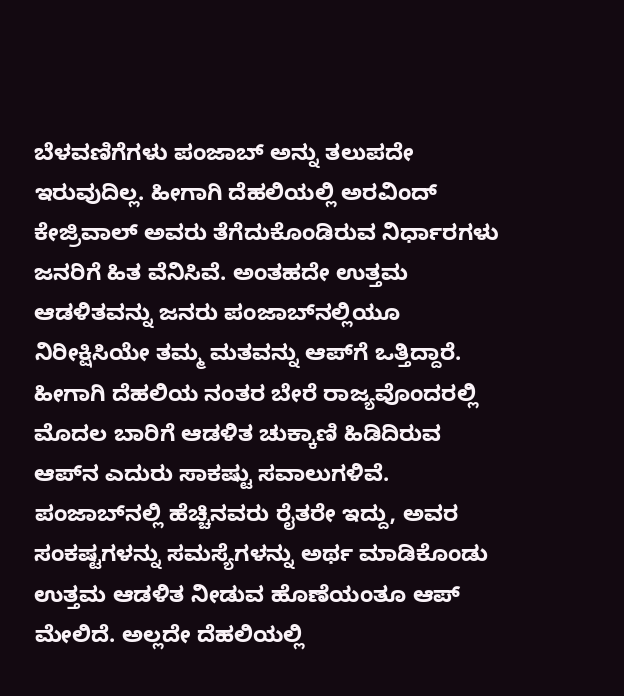ಬೆಳವಣಿಗೆಗಳು ಪಂಜಾಬ್ ಅನ್ನು ತಲುಪದೇ ಇರುವುದಿಲ್ಲ. ಹೀಗಾಗಿ ದೆಹಲಿಯಲ್ಲಿ ಅರವಿಂದ್ ಕೇಜ್ರಿವಾಲ್ ಅವರು ತೆಗೆದುಕೊಂಡಿರುವ ನಿರ್ಧಾರಗಳು ಜನರಿಗೆ ಹಿತ ವೆನಿಸಿವೆ. ಅಂತಹದೇ ಉತ್ತಮ ಆಡಳಿತವನ್ನು ಜನರು ಪಂಜಾಬ್‌ನಲ್ಲಿಯೂ ನಿರೀಕ್ಷಿಸಿಯೇ ತಮ್ಮ ಮತವನ್ನು ಆಪ್‌ಗೆ ಒತ್ತಿದ್ದಾರೆ.
ಹೀಗಾಗಿ ದೆಹಲಿಯ ನಂತರ ಬೇರೆ ರಾಜ್ಯವೊಂದರಲ್ಲಿ ಮೊದಲ ಬಾರಿಗೆ ಆಡಳಿತ ಚುಕ್ಕಾಣಿ ಹಿಡಿದಿರುವ ಆಪ್‌ನ ಎದುರು ಸಾಕಷ್ಟು ಸವಾಲುಗಳಿವೆ. ಪಂಜಾಬ್‌ನಲ್ಲಿ ಹೆಚ್ಚಿನವರು ರೈತರೇ ಇದ್ದು, ಅವರ ಸಂಕಷ್ಟಗಳನ್ನು ಸಮಸ್ಯೆಗಳನ್ನು ಅರ್ಥ ಮಾಡಿಕೊಂಡು ಉತ್ತಮ ಆಡಳಿತ ನೀಡುವ ಹೊಣೆಯಂತೂ ಆಪ್ ಮೇಲಿದೆ. ಅಲ್ಲದೇ ದೆಹಲಿಯಲ್ಲಿ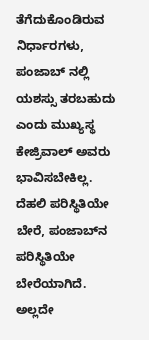ತೆಗೆದುಕೊಂಡಿರುವ ನಿರ್ಧಾರಗಳು, ಪಂಜಾಬ್ ನಲ್ಲಿ ಯಶಸ್ಸು ತರಬಹುದು ಎಂದು ಮುಖ್ಯಸ್ಥ ಕೇಜ್ರಿವಾಲ್ ಅವರು ಭಾವಿಸಬೇಕಿಲ್ಲ.
ದೆಹಲಿ ಪರಿಸ್ಥಿತಿಯೇ ಬೇರೆ, ಪಂಜಾಬ್‌ನ ಪರಿಸ್ಥಿತಿಯೇ ಬೇರೆಯಾಗಿದೆ. ಅಲ್ಲದೇ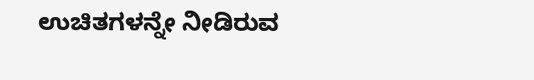ಉಚಿತಗಳನ್ನೇ ನೀಡಿರುವ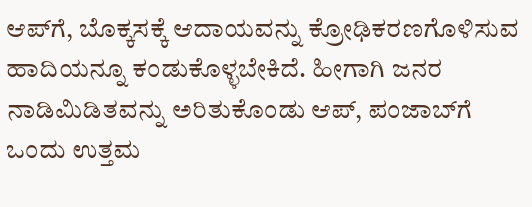ಆಪ್‌ಗೆ, ಬೊಕ್ಕಸಕ್ಕೆ ಆದಾಯವನ್ನು ಕ್ರೋಢಿಕರಣಗೊಳಿಸುವ ಹಾದಿಯನ್ನೂ ಕಂಡುಕೊಳ್ಳಬೇಕಿದೆ. ಹೀಗಾಗಿ ಜನರ ನಾಡಿಮಿಡಿತವನ್ನು ಅರಿತುಕೊಂಡು ಆಪ್, ಪಂಜಾಬ್‌ಗೆ ಒಂದು ಉತ್ತಮ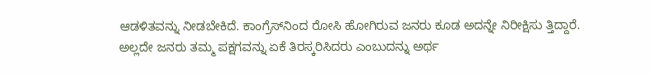ಆಡಳಿತವನ್ನು ನೀಡಬೇಕಿದೆ. ಕಾಂಗ್ರೆಸ್‌ನಿಂದ ರೋಸಿ ಹೋಗಿರುವ ಜನರು ಕೂಡ ಅದನ್ನೇ ನಿರೀಕ್ಷಿಸು ತ್ತಿದ್ದಾರೆ. ಅಲ್ಲದೇ ಜನರು ತಮ್ಮ ಪಕ್ಷಗವನ್ನು ಏಕೆ ತಿರಸ್ಕರಿಸಿದರು ಎಂಬುದನ್ನು ಅರ್ಥ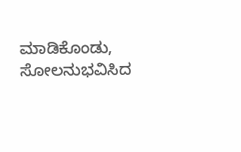ಮಾಡಿಕೊಂಡು, ಸೋಲನುಭವಿಸಿದ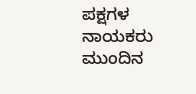ಪಕ್ಷಗಳ ನಾಯಕರು ಮುಂದಿನ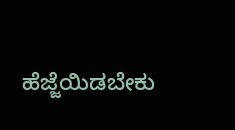ಹೆಜ್ಜೆಯಿಡಬೇಕು